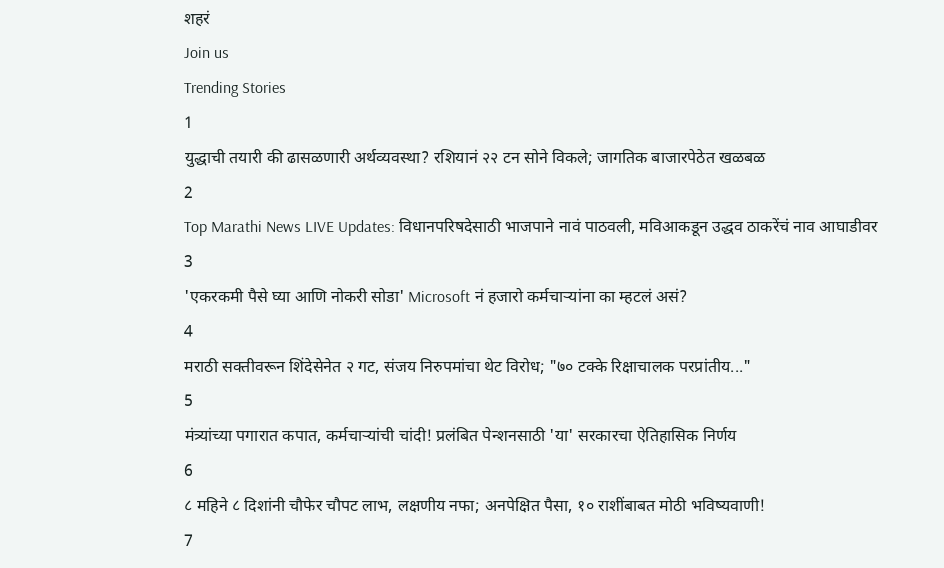शहरं
Join us
Trending Stories
1
युद्धाची तयारी की ढासळणारी अर्थव्यवस्था? रशियानं २२ टन सोने विकले; जागतिक बाजारपेठेत खळबळ
2
Top Marathi News LIVE Updates: विधानपरिषदेसाठी भाजपाने नावं पाठवली, मविआकडून उद्धव ठाकरेंचं नाव आघाडीवर
3
'एकरकमी पैसे घ्या आणि नोकरी सोडा' Microsoft नं हजारो कर्मचाऱ्यांना का म्हटलं असं?
4
मराठी सक्तीवरून शिंदेसेनेत २ गट, संजय निरुपमांचा थेट विरोध; "७० टक्के रिक्षाचालक परप्रांतीय..."
5
मंत्र्यांच्या पगारात कपात, कर्मचाऱ्यांची चांदी! प्रलंबित पेन्शनसाठी 'या' सरकारचा ऐतिहासिक निर्णय
6
८ महिने ८ दिशांनी चौफेर चौपट लाभ, लक्षणीय नफा; अनपेक्षित पैसा, १० राशींबाबत मोठी भविष्यवाणी!
7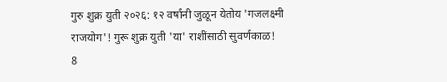गुरु शुक्र युती २०२६: १२ वर्षांनी जुळून येतोय 'गजलक्ष्मी राजयोग'! गुरू शुक्र युती 'या' राशींसाठी सुवर्णकाळ!
8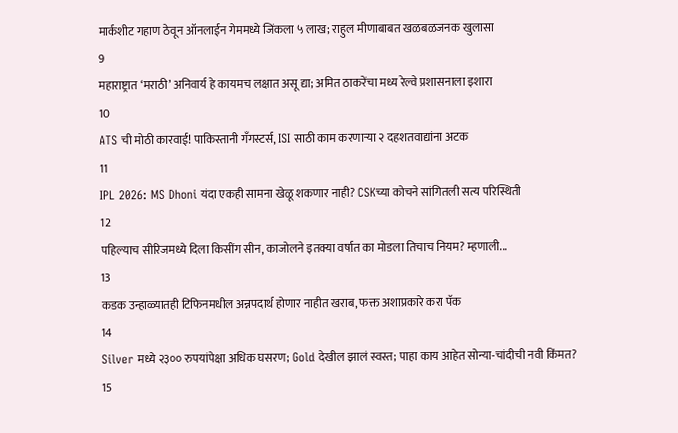मार्कशीट गहाण ठेवून ऑनलाईन गेममध्ये जिंकला ५ लाख; राहुल मीणाबाबत खळबळजनक खुलासा
9
महाराष्ट्रात ‘मराठी’ अनिवार्य हे कायमच लक्षात असू द्या; अमित ठाकरेंचा मध्य रेल्वे प्रशासनाला इशारा
10
ATS ची मोठी कारवाई! पाकिस्तानी गँगस्टर्स, ISI साठी काम करणाऱ्या २ दहशतवाद्यांना अटक
11
IPL 2026: MS Dhoni यंदा एकही सामना खेळू शकणार नाही? CSKच्या कोचने सांगितली सत्य परिस्थिती
12
पहिल्याच सीरिजमध्ये दिला किसींग सीन, काजोलने इतक्या वर्षात का मोडला तिचाच नियम? म्हणाली...
13
कडक उन्हाळ्यातही टिफिनमधील अन्नपदार्थ होणार नाहीत खराब, फक्त अशाप्रकारे करा पॅक
14
Silver मध्ये २३०० रुपयांपेक्षा अधिक घसरण; Gold देखील झालं स्वस्त; पाहा काय आहेत सोन्या-चांदीची नवी किंमत?
15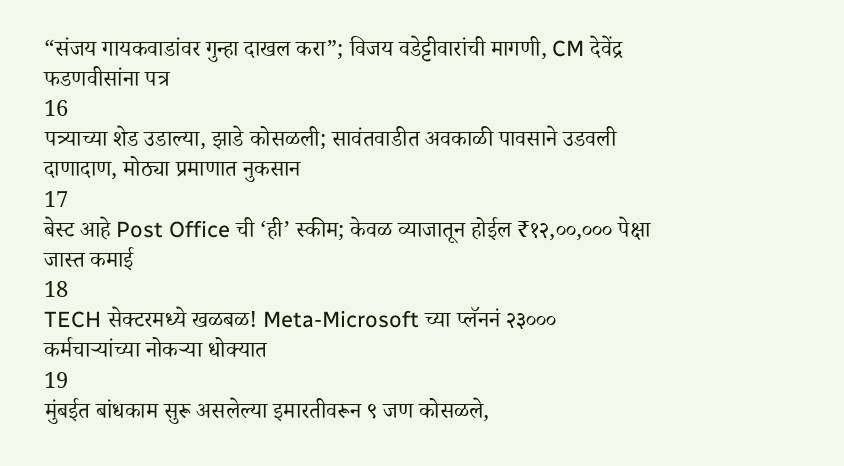“संजय गायकवाडांवर गुन्हा दाखल करा”; विजय वडेट्टीवारांची मागणी, CM देवेंद्र फडणवीसांना पत्र
16
पत्र्याच्या शेड उडाल्या, झाडे कोसळली; सावंतवाडीत अवकाळी पावसाने उडवली दाणादाण, मोठ्या प्रमाणात नुकसान
17
बेस्ट आहे Post Office ची ‘ही’ स्कीम; केवळ व्याजातून होईल ₹१२,००,००० पेक्षा जास्त कमाई
18
TECH सेक्टरमध्ये खळबळ! Meta-Microsoft च्या प्लॅननं २३००० कर्मचाऱ्यांच्या नोकऱ्या धोक्यात
19
मुंबईत बांधकाम सुरू असलेल्या इमारतीवरून ९ जण कोसळले,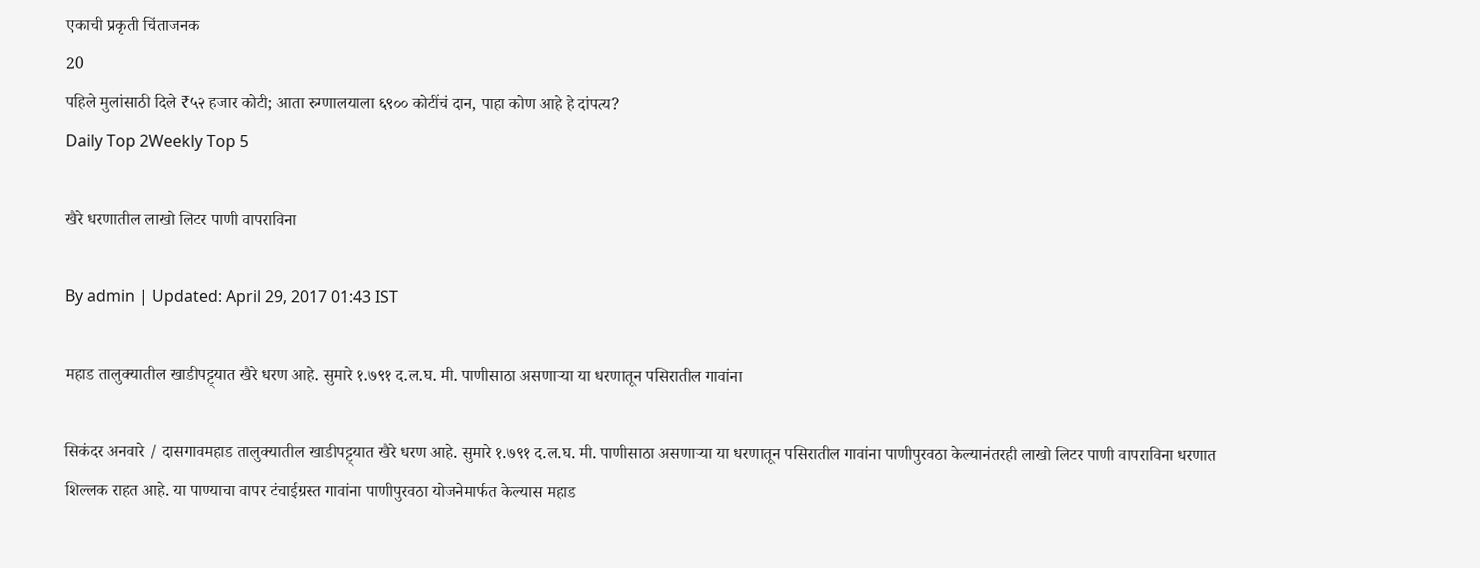एकाची प्रकृती चिंताजनक
20
पहिले मुलांसाठी दिले ₹५२ हजार कोटी; आता रुग्णालयाला ६९०० कोटींचं दान, पाहा कोण आहे हे दांपत्य?
Daily Top 2Weekly Top 5

खैरे धरणातील लाखो लिटर पाणी वापराविना

By admin | Updated: April 29, 2017 01:43 IST

महाड तालुक्यातील खाडीपट्ट्यात खैरे धरण आहे. सुमारे १.७९१ द.ल.घ. मी. पाणीसाठा असणाऱ्या या धरणातून पसिरातील गावांना

सिकंदर अनवारे / दासगावमहाड तालुक्यातील खाडीपट्ट्यात खैरे धरण आहे. सुमारे १.७९१ द.ल.घ. मी. पाणीसाठा असणाऱ्या या धरणातून पसिरातील गावांना पाणीपुरवठा केल्यानंतरही लाखो लिटर पाणी वापराविना धरणात शिल्लक राहत आहे. या पाण्याचा वापर टंचाईग्रस्त गावांना पाणीपुरवठा योजनेमार्फत केल्यास महाड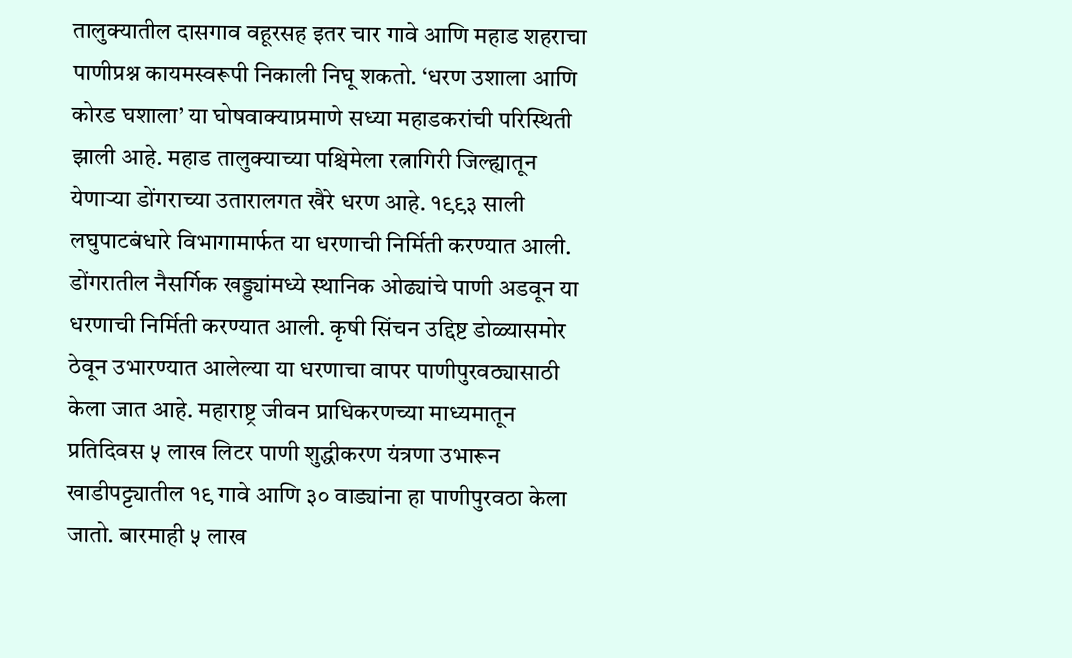तालुक्यातील दासगाव वहूरसह इतर चार गावे आणि महाड शहराचा पाणीप्रश्न कायमस्वरूपी निकाली निघू शकतो. ‘धरण उशाला आणि कोरड घशाला’ या घोषवाक्याप्रमाणे सध्या महाडकरांची परिस्थिती झाली आहे. महाड तालुक्याच्या पश्चिमेला रत्नागिरी जिल्ह्यातून येणाऱ्या डोंगराच्या उतारालगत खैरे धरण आहे. १९९३ साली लघुपाटबंधारे विभागामार्फत या धरणाची निर्मिती करण्यात आली. डोंगरातील नैसर्गिक खड्ड्यांमध्ये स्थानिक ओढ्यांचे पाणी अडवून या धरणाची निर्मिती करण्यात आली. कृषी सिंचन उद्दिष्ट डोळ्यासमोर ठेवून उभारण्यात आलेल्या या धरणाचा वापर पाणीपुरवठ्यासाठी केला जात आहे. महाराष्ट्र जीवन प्राधिकरणच्या माध्यमातून प्रतिदिवस ५ लाख लिटर पाणी शुद्धीकरण यंत्रणा उभारून खाडीपट्ट्यातील १९ गावे आणि ३० वाड्यांना हा पाणीपुरवठा केला जातो. बारमाही ५ लाख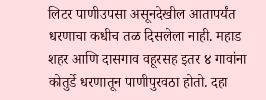लिटर पाणीउपसा असूनदेखील आतापर्यंत धरणाचा कधीच तळ दिसलेला नाही. महाड शहर आणि दासगाव वहूरसह इतर ४ गावांना कोतुर्डे धरणातून पाणीपुरवठा होतो. दहा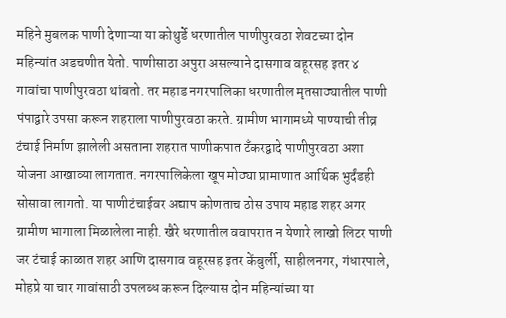महिने मुबलक पाणी देणाऱ्या या कोथुर्डे धरणातील पाणीपुरवठा शेवटच्या दोन महिन्यांत अडचणीत येतो. पाणीसाठा अपुरा असल्याने दासगाव वहूरसह इतर ४ गावांचा पाणीपुरवठा थांबतो. तर महाड नगरपालिका धरणातील मृतसाठ्यातील पाणी पंपाद्वारे उपसा करून शहराला पाणीपुरवठा करते. ग्रामीण भागामध्ये पाण्याची तीव्र टंचाई निर्माण झालेली असताना शहरात पाणीकपात टँकरद्वादे पाणीपुरवठा अशा योजना आखाव्या लागतात. नगरपालिकेला खूप मोठ्या प्रामाणात आर्थिक भुर्दंडही सोसावा लागतो. या पाणीटंचाईवर अद्याप कोणताच ठोस उपाय महाड शहर अगर ग्रामीण भागाला मिळालेला नाही. खैरे धरणातील ववापरात न येणारे लाखो लिटर पाणी जर टंचाई काळात शहर आणि दासगाव वहूरसह इतर केंबुर्ली, साहीलनगर, गंधारपाले, मोहप्रे या चार गावांसाठी उपलब्ध करून दिल्यास दोन महिन्यांच्या या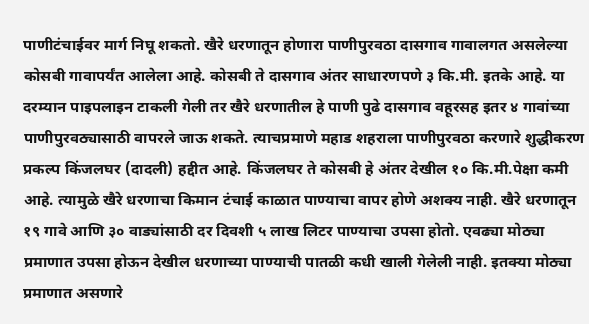पाणीटंचाईवर मार्ग निघू शकतो. खैरे धरणातून होणारा पाणीपुरवठा दासगाव गावालगत असलेल्या कोसबी गावापर्यंत आलेला आहे. कोसबी ते दासगाव अंतर साधारणपणे ३ कि.मी. इतके आहे. या दरम्यान पाइपलाइन टाकली गेली तर खैरे धरणातील हे पाणी पुढे दासगाव वहूरसह इतर ४ गावांच्या पाणीपुरवठ्यासाठी वापरले जाऊ शकते. त्याचप्रमाणे महाड शहराला पाणीपुरवठा करणारे शुद्धीकरण प्रकल्प किंजलघर (दादली) हद्दीत आहे. किंजलघर ते कोसबी हे अंतर देखील १० कि.मी.पेक्षा कमी आहे. त्यामुळे खैरे धरणाचा किमान टंचाई काळात पाण्याचा वापर होणे अशक्य नाही. खैरे धरणातून १९ गावे आणि ३० वाड्यांसाठी दर दिवशी ५ लाख लिटर पाण्याचा उपसा होतो. एवढ्या मोठ्या प्रमाणात उपसा होऊन देखील धरणाच्या पाण्याची पातळी कधी खाली गेलेली नाही. इतक्या मोठ्या प्रमाणात असणारे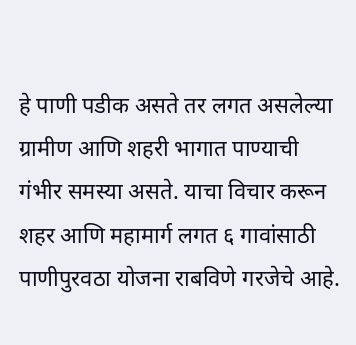हे पाणी पडीक असते तर लगत असलेल्या ग्रामीण आणि शहरी भागात पाण्याची गंभीर समस्या असते. याचा विचार करून शहर आणि महामार्ग लगत ६ गावांसाठी पाणीपुरवठा योजना राबविणे गरजेचे आहे.